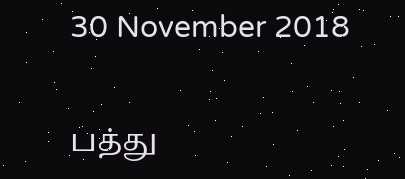30 November 2018

பத்து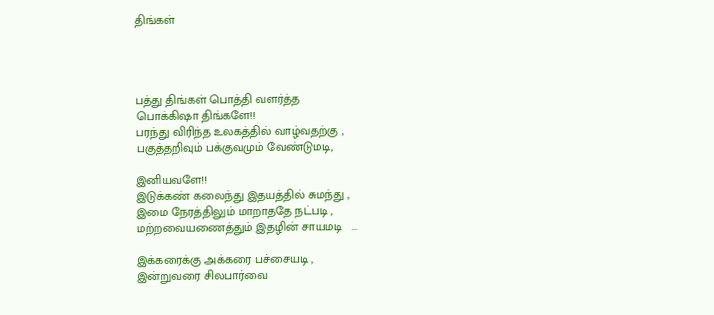திங்கள்




பத்து திங்கள் பொத்தி வளர்த்த
பொக்கிஷா திங்களே!!
பரந்து விரிந்த உலகத்தில் வாழ்வதற்கு ,
பகுத்தறிவும் பக்குவமும் வேண்டுமடி,

இனியவளே!!
இடுக்கண் கலைந்து இதயத்தில் சுமந்து ,
இமை நேரத்திலும் மாறாததே நட்படி ,
மற்றவையணைத்தும் இதழின் சாயமடி   ...

இக்கரைக்கு அக்கரை பச்சையடி ,
இன்றுவரை சிலபார்வை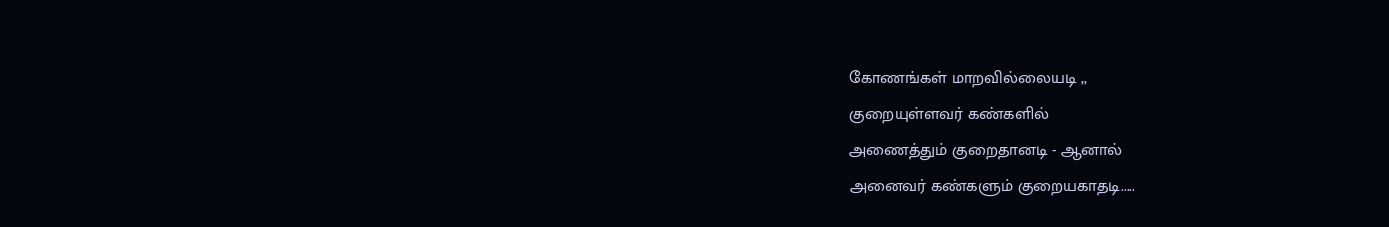கோணங்கள் மாறவில்லையடி ,,
குறையுள்ளவர் கண்களில்
அணைத்தும் குறைதானடி - ஆனால்
அனைவர் கண்களும் குறையகாதடி.....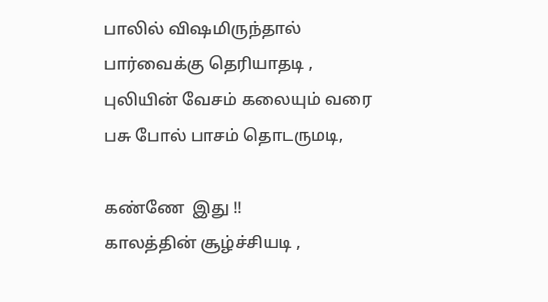பாலில் விஷமிருந்தால்
பார்வைக்கு தெரியாதடி ,
புலியின் வேசம் கலையும் வரை
பசு போல் பாசம் தொடருமடி,

கண்ணே  இது !!
காலத்தின் சூழ்ச்சியடி ,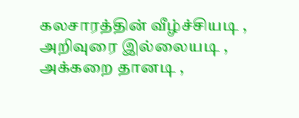கலசாரத்தின் வீழ்ச்சியடி ,
அறிவுரை இல்லையடி ,
அக்கறை தானடி ,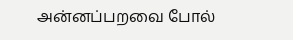அன்னப்பறவை போல்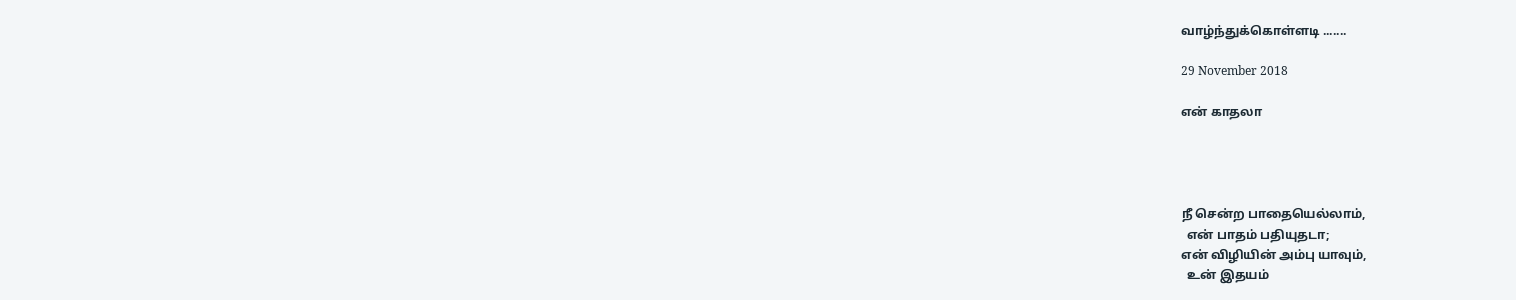வாழ்ந்துக்கொள்ளடி .......

29 November 2018

என் காதலா




நீ சென்ற பாதையெல்லாம்,
  என் பாதம் பதியுதடா;
என் விழியின் அம்பு யாவும்,
  உன் இதயம்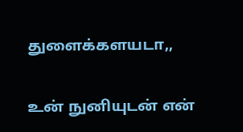துளைக்களயடா,,

உன் நுனியுடன் என்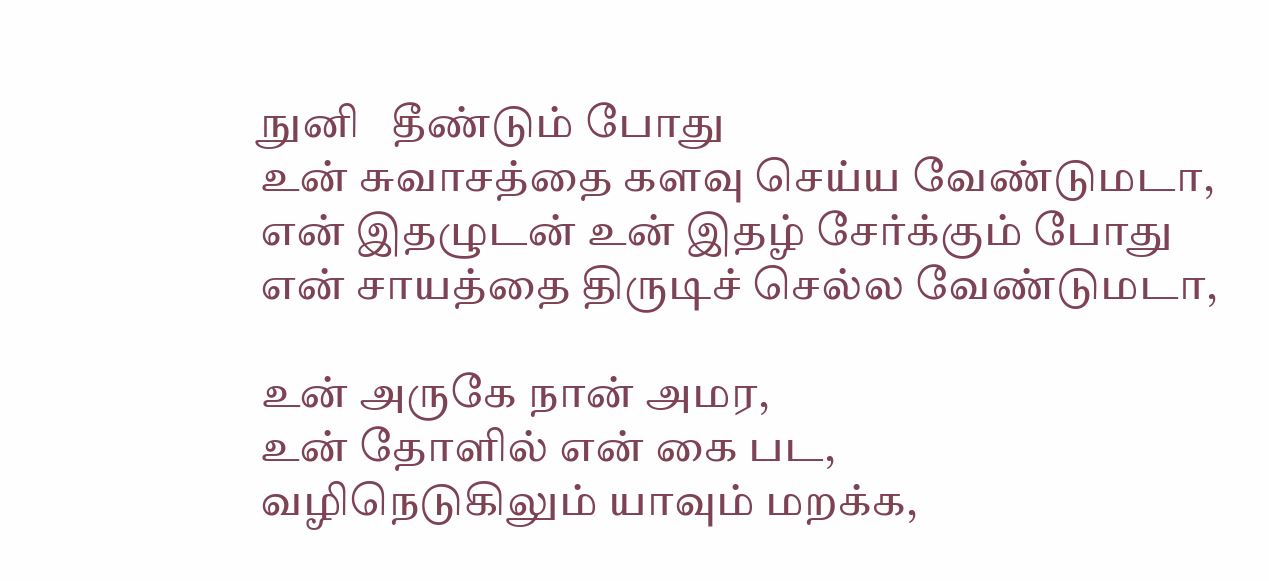நுனி   தீண்டும் போது
உன் சுவாசத்தை களவு செய்ய வேண்டுமடா,
என் இதழுடன் உன் இதழ் சேர்க்கும் போது
என் சாயத்தை திருடிச் செல்ல வேண்டுமடா,

உன் அருகே நான் அமர,
உன் தோளில் என் கை பட,
வழிநெடுகிலும் யாவும் மறக்க,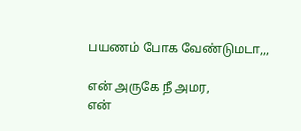பயணம் போக வேண்டுமடா,,,

என் அருகே நீ அமர,
என்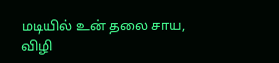மடியில் உன் தலை சாய,
விழி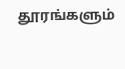தூரங்களும்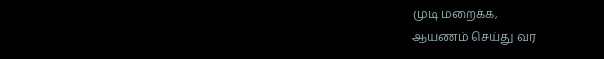முடி மறைக்க,
ஆயணம் செய்து வர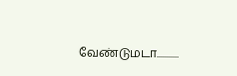வேண்டுமடா...........